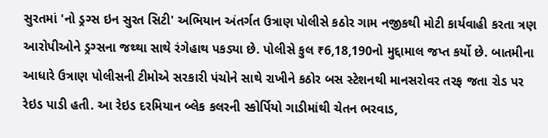સુરતમાં 'નો ડ્રગ્સ ઇન સુરત સિટી' અભિયાન અંતર્ગત ઉત્રાણ પોલીસે કઠોર ગામ નજીકથી મોટી કાર્યવાહી કરતા ત્રણ આરોપીઓને ડ્રગ્સના જથ્થા સાથે રંગેહાથ પકડ્યા છે. પોલીસે કુલ ₹6,18,190નો મુદ્દામાલ જપ્ત કર્યો છે. બાતમીના આધારે ઉત્રાણ પોલીસની ટીમોએ સરકારી પંચોને સાથે રાખીને કઠોર બસ સ્ટેશનથી માનસરોવર તરફ જતા રોડ પર રેઇડ પાડી હતી. આ રેઇડ દરમિયાન બ્લેક કલરની સ્કોર્પિયો ગાડીમાંથી ચેતન ભરવાડ,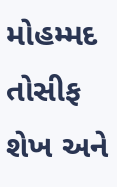મોહમ્મદ તોસીફ શેખ અને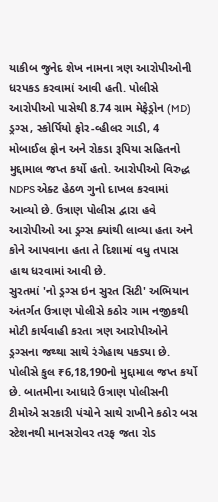યાકીબ જુનેદ શેખ નામના ત્રણ આરોપીઓની ધરપકડ કરવામાં આવી હતી. પોલીસે આરોપીઓ પાસેથી 8.74 ગ્રામ મેફેડ્રોન (MD) ડ્રગ્સ, સ્કોર્પિયો ફોર-વ્હીલર ગાડી, 4 મોબાઈલ ફોન અને રોકડા રૂપિયા સહિતનો મુદ્દામાલ જપ્ત કર્યો હતો. આરોપીઓ વિરુદ્ધ NDPS એક્ટ હેઠળ ગુનો દાખલ કરવામાં આવ્યો છે. ઉત્રાણ પોલીસ દ્વારા હવે આરોપીઓ આ ડ્રગ્સ ક્યાંથી લાવ્યા હતા અને કોને આપવાના હતા તે દિશામાં વધુ તપાસ હાથ ધરવામાં આવી છે.
સુરતમાં 'નો ડ્રગ્સ ઇન સુરત સિટી' અભિયાન અંતર્ગત ઉત્રાણ પોલીસે કઠોર ગામ નજીકથી મોટી કાર્યવાહી કરતા ત્રણ આરોપીઓને ડ્રગ્સના જથ્થા સાથે રંગેહાથ પકડ્યા છે. પોલીસે કુલ ₹6,18,190નો મુદ્દામાલ જપ્ત કર્યો છે. બાતમીના આધારે ઉત્રાણ પોલીસની ટીમોએ સરકારી પંચોને સાથે રાખીને કઠોર બસ સ્ટેશનથી માનસરોવર તરફ જતા રોડ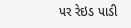પર રેઇડ પાડી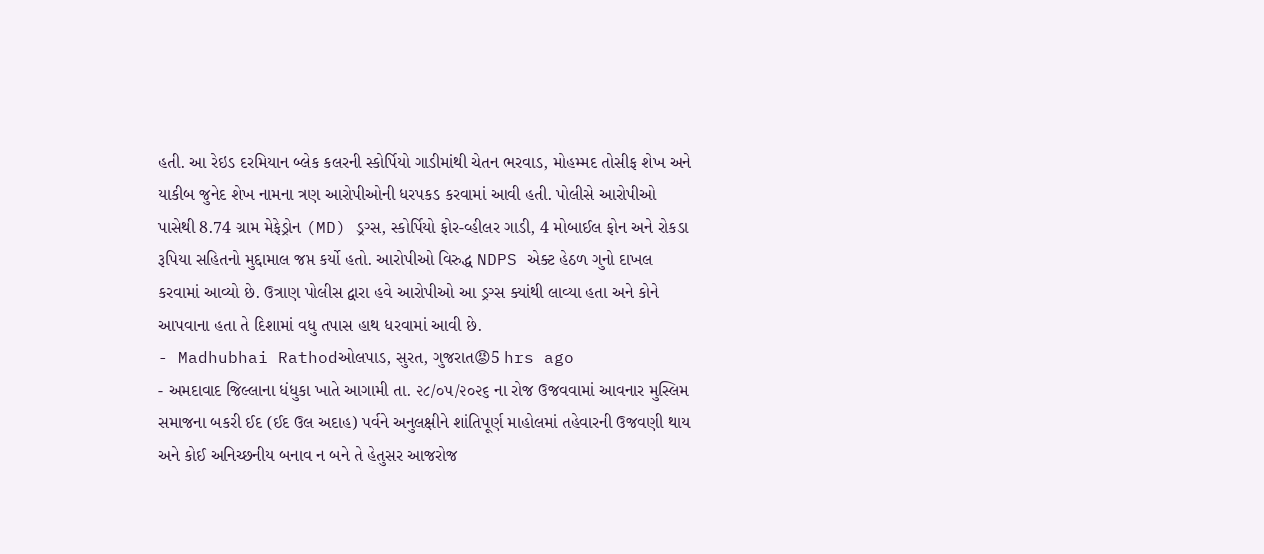હતી. આ રેઇડ દરમિયાન બ્લેક કલરની સ્કોર્પિયો ગાડીમાંથી ચેતન ભરવાડ, મોહમ્મદ તોસીફ શેખ અને યાકીબ જુનેદ શેખ નામના ત્રણ આરોપીઓની ધરપકડ કરવામાં આવી હતી. પોલીસે આરોપીઓ પાસેથી 8.74 ગ્રામ મેફેડ્રોન (MD) ડ્રગ્સ, સ્કોર્પિયો ફોર-વ્હીલર ગાડી, 4 મોબાઈલ ફોન અને રોકડા રૂપિયા સહિતનો મુદ્દામાલ જપ્ત કર્યો હતો. આરોપીઓ વિરુદ્ધ NDPS એક્ટ હેઠળ ગુનો દાખલ કરવામાં આવ્યો છે. ઉત્રાણ પોલીસ દ્વારા હવે આરોપીઓ આ ડ્રગ્સ ક્યાંથી લાવ્યા હતા અને કોને આપવાના હતા તે દિશામાં વધુ તપાસ હાથ ધરવામાં આવી છે.
- Madhubhai Rathodઓલપાડ, સુરત, ગુજરાત😡5 hrs ago
- અમદાવાદ જિલ્લાના ધંધુકા ખાતે આગામી તા. ૨૮/૦૫/૨૦૨૬ ના રોજ ઉજવવામાં આવનાર મુસ્લિમ સમાજના બકરી ઈદ (ઈદ ઉલ અદાહ) પર્વને અનુલક્ષીને શાંતિપૂર્ણ માહોલમાં તહેવારની ઉજવણી થાય અને કોઈ અનિચ્છનીય બનાવ ન બને તે હેતુસર આજરોજ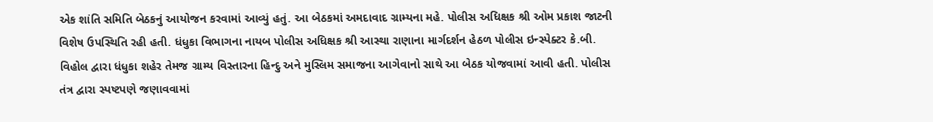એક શાંતિ સમિતિ બેઠકનું આયોજન કરવામાં આવ્યું હતું. આ બેઠકમાં અમદાવાદ ગ્રામ્યના મહે. પોલીસ અધિક્ષક શ્રી ઓમ પ્રકાશ જાટની વિશેષ ઉપસ્થિતિ રહી હતી. ધંધુકા વિભાગના નાયબ પોલીસ અધિક્ષક શ્રી આસ્થા રાણાના માર્ગદર્શન હેઠળ પોલીસ ઇન્સ્પેક્ટર કે.બી. વિહોલ દ્વારા ધંધુકા શહેર તેમજ ગ્રામ્ય વિસ્તારના હિન્દુ અને મુસ્લિમ સમાજના આગેવાનો સાથે આ બેઠક યોજવામાં આવી હતી. પોલીસ તંત્ર દ્વારા સ્પષ્ટપણે જણાવવામાં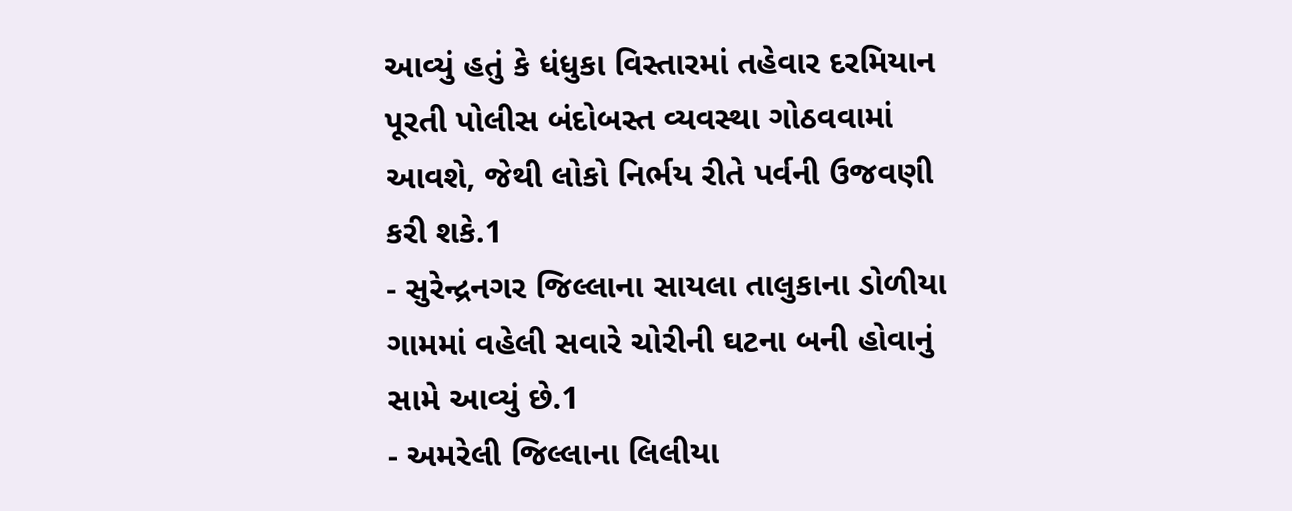આવ્યું હતું કે ધંધુકા વિસ્તારમાં તહેવાર દરમિયાન પૂરતી પોલીસ બંદોબસ્ત વ્યવસ્થા ગોઠવવામાં આવશે, જેથી લોકો નિર્ભય રીતે પર્વની ઉજવણી કરી શકે.1
- સુરેન્દ્રનગર જિલ્લાના સાયલા તાલુકાના ડોળીયા ગામમાં વહેલી સવારે ચોરીની ઘટના બની હોવાનું સામે આવ્યું છે.1
- અમરેલી જિલ્લાના લિલીયા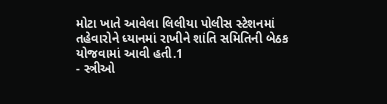મોટા ખાતે આવેલા લિલીયા પોલીસ સ્ટેશનમાં તહેવારોને ધ્યાનમાં રાખીને શાંતિ સમિતિની બેઠક યોજવામાં આવી હતી.1
- સ્ત્રીઓ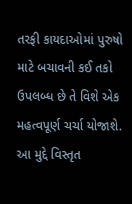તરફી કાયદાઓમાં પુરુષો માટે બચાવની કઈ તકો ઉપલબ્ધ છે તે વિશે એક મહત્વપૂર્ણ ચર્ચા યોજાશે. આ મુદ્દે વિસ્તૃત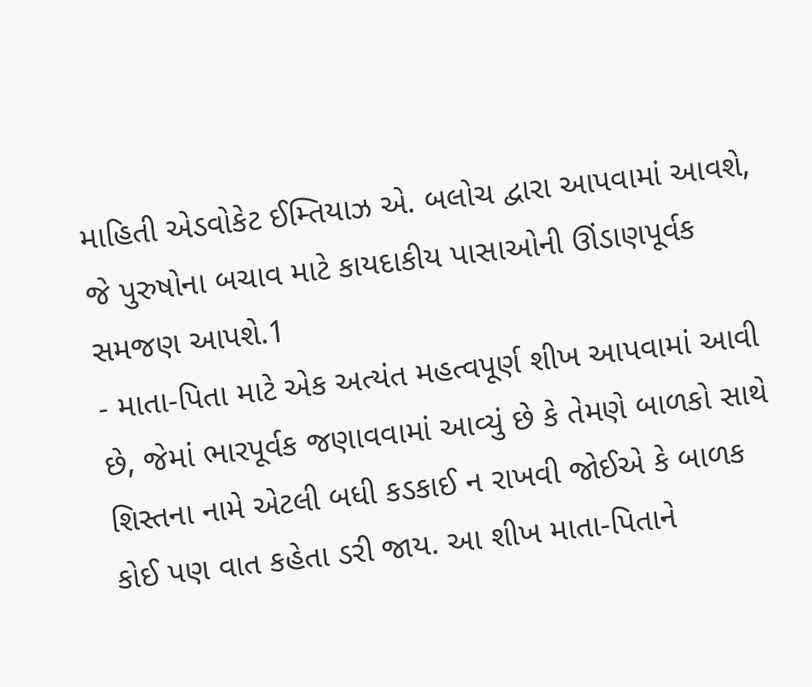માહિતી એડવોકેટ ઈમ્તિયાઝ એ. બલોચ દ્વારા આપવામાં આવશે, જે પુરુષોના બચાવ માટે કાયદાકીય પાસાઓની ઊંડાણપૂર્વક સમજણ આપશે.1
- માતા-પિતા માટે એક અત્યંત મહત્વપૂર્ણ શીખ આપવામાં આવી છે, જેમાં ભારપૂર્વક જણાવવામાં આવ્યું છે કે તેમણે બાળકો સાથે શિસ્તના નામે એટલી બધી કડકાઈ ન રાખવી જોઈએ કે બાળક કોઈ પણ વાત કહેતા ડરી જાય. આ શીખ માતા-પિતાને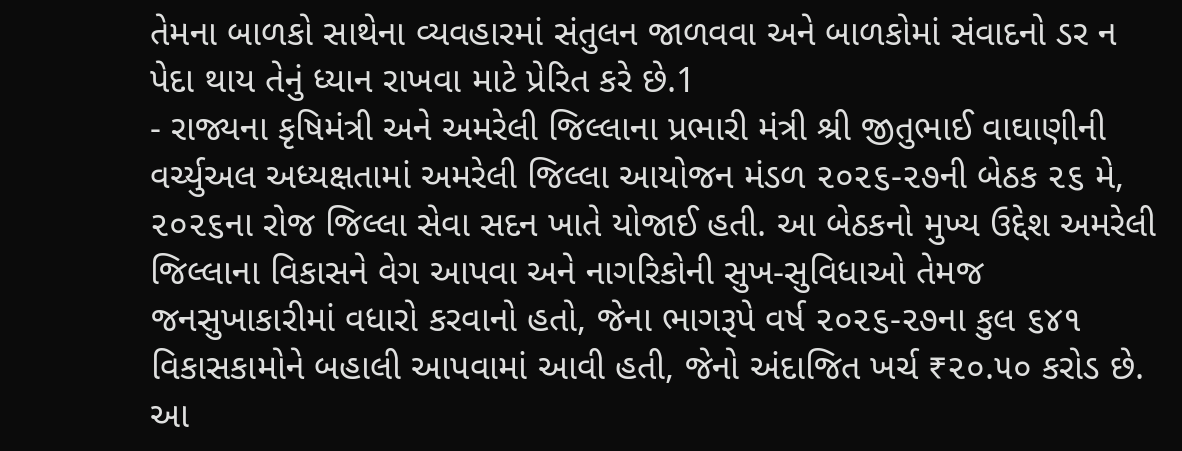તેમના બાળકો સાથેના વ્યવહારમાં સંતુલન જાળવવા અને બાળકોમાં સંવાદનો ડર ન પેદા થાય તેનું ધ્યાન રાખવા માટે પ્રેરિત કરે છે.1
- રાજ્યના કૃષિમંત્રી અને અમરેલી જિલ્લાના પ્રભારી મંત્રી શ્રી જીતુભાઈ વાઘાણીની વર્ચ્યુઅલ અધ્યક્ષતામાં અમરેલી જિલ્લા આયોજન મંડળ ૨૦૨૬-૨૭ની બેઠક ૨૬ મે, ૨૦૨૬ના રોજ જિલ્લા સેવા સદન ખાતે યોજાઈ હતી. આ બેઠકનો મુખ્ય ઉદ્દેશ અમરેલી જિલ્લાના વિકાસને વેગ આપવા અને નાગરિકોની સુખ-સુવિધાઓ તેમજ જનસુખાકારીમાં વધારો કરવાનો હતો, જેના ભાગરૂપે વર્ષ ૨૦૨૬-૨૭ના કુલ ૬૪૧ વિકાસકામોને બહાલી આપવામાં આવી હતી, જેનો અંદાજિત ખર્ચ ₹૨૦.૫૦ કરોડ છે. આ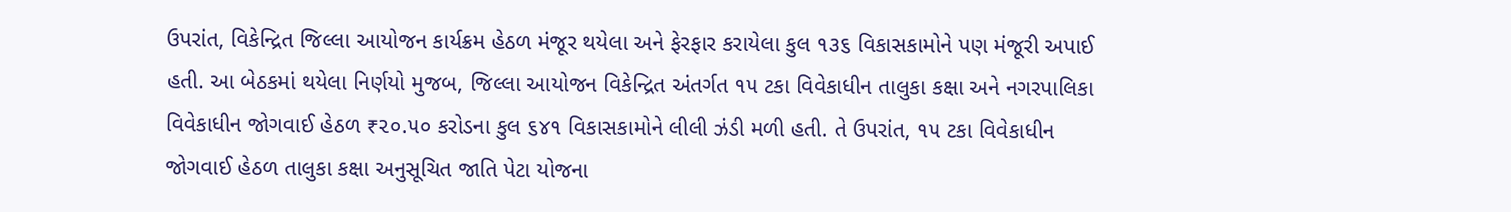ઉપરાંત, વિકેન્દ્રિત જિલ્લા આયોજન કાર્યક્રમ હેઠળ મંજૂર થયેલા અને ફેરફાર કરાયેલા કુલ ૧૩૬ વિકાસકામોને પણ મંજૂરી અપાઈ હતી. આ બેઠકમાં થયેલા નિર્ણયો મુજબ, જિલ્લા આયોજન વિકેન્દ્રિત અંતર્ગત ૧૫ ટકા વિવેકાધીન તાલુકા કક્ષા અને નગરપાલિકા વિવેકાધીન જોગવાઈ હેઠળ ₹૨૦.૫૦ કરોડના કુલ ૬૪૧ વિકાસકામોને લીલી ઝંડી મળી હતી. તે ઉપરાંત, ૧૫ ટકા વિવેકાધીન જોગવાઈ હેઠળ તાલુકા કક્ષા અનુસૂચિત જાતિ પેટા યોજના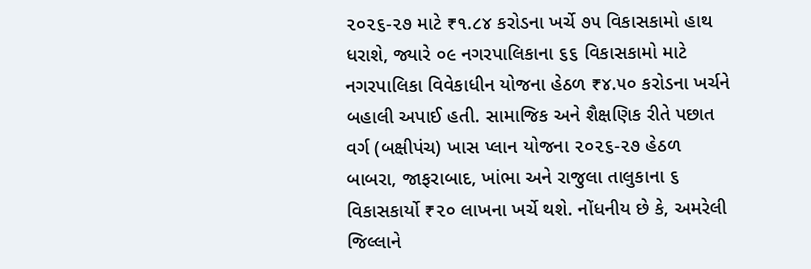૨૦૨૬-૨૭ માટે ₹૧.૮૪ કરોડના ખર્ચે ૭૫ વિકાસકામો હાથ ધરાશે, જ્યારે ૦૯ નગરપાલિકાના ૬૬ વિકાસકામો માટે નગરપાલિકા વિવેકાધીન યોજના હેઠળ ₹૪.૫૦ કરોડના ખર્ચને બહાલી અપાઈ હતી. સામાજિક અને શૈક્ષણિક રીતે પછાત વર્ગ (બક્ષીપંચ) ખાસ પ્લાન યોજના ૨૦૨૬-૨૭ હેઠળ બાબરા, જાફરાબાદ, ખાંભા અને રાજુલા તાલુકાના ૬ વિકાસકાર્યો ₹૨૦ લાખના ખર્ચે થશે. નોંધનીય છે કે, અમરેલી જિલ્લાને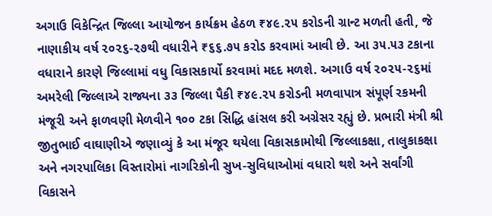અગાઉ વિકેન્દ્રિત જિલ્લા આયોજન કાર્યક્રમ હેઠળ ₹૪૯.૨૫ કરોડની ગ્રાન્ટ મળતી હતી, જે નાણાકીય વર્ષ ૨૦૨૬-૨૭થી વધારીને ₹૬૬.૭૫ કરોડ કરવામાં આવી છે. આ ૩૫.૫૩ ટકાના વધારાને કારણે જિલ્લામાં વધુ વિકાસકાર્યો કરવામાં મદદ મળશે. અગાઉ વર્ષ ૨૦૨૫-૨૬માં અમરેલી જિલ્લાએ રાજ્યના ૩૩ જિલ્લા પૈકી ₹૪૯.૨૫ કરોડની મળવાપાત્ર સંપૂર્ણ રકમની મંજૂરી અને ફાળવણી મેળવીને ૧૦૦ ટકા સિદ્ધિ હાંસલ કરી અગ્રેસર રહ્યું છે. પ્રભારી મંત્રી શ્રી જીતુભાઈ વાઘાણીએ જણાવ્યું કે આ મંજૂર થયેલા વિકાસકામોથી જિલ્લાકક્ષા, તાલુકાકક્ષા અને નગરપાલિકા વિસ્તારોમાં નાગરિકોની સુખ-સુવિધાઓમાં વધારો થશે અને સર્વાંગી વિકાસને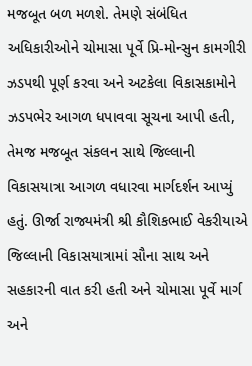મજબૂત બળ મળશે. તેમણે સંબંધિત અધિકારીઓને ચોમાસા પૂર્વે પ્રિ-મોન્સુન કામગીરી ઝડપથી પૂર્ણ કરવા અને અટકેલા વિકાસકામોને ઝડપભેર આગળ ધપાવવા સૂચના આપી હતી, તેમજ મજબૂત સંકલન સાથે જિલ્લાની વિકાસયાત્રા આગળ વધારવા માર્ગદર્શન આપ્યું હતું. ઊર્જા રાજ્યમંત્રી શ્રી કૌશિકભાઈ વેકરીયાએ જિલ્લાની વિકાસયાત્રામાં સૌના સાથ અને સહકારની વાત કરી હતી અને ચોમાસા પૂર્વે માર્ગ અને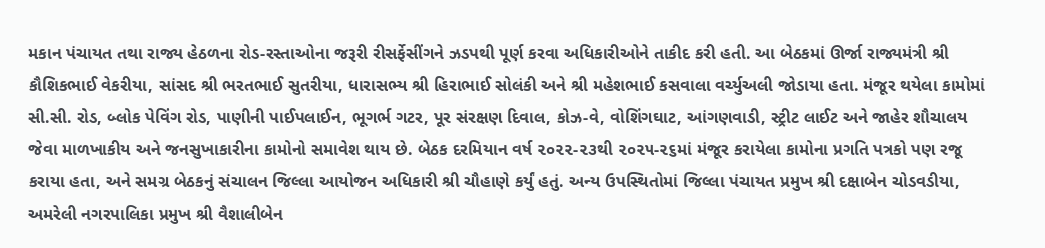મકાન પંચાયત તથા રાજ્ય હેઠળના રોડ-રસ્તાઓના જરૂરી રીસર્ફેસીંગને ઝડપથી પૂર્ણ કરવા અધિકારીઓને તાકીદ કરી હતી. આ બેઠકમાં ઊર્જા રાજ્યમંત્રી શ્રી કૌશિકભાઈ વેકરીયા, સાંસદ શ્રી ભરતભાઈ સુતરીયા, ધારાસભ્ય શ્રી હિરાભાઈ સોલંકી અને શ્રી મહેશભાઈ કસવાલા વર્ચ્યુઅલી જોડાયા હતા. મંજૂર થયેલા કામોમાં સી.સી. રોડ, બ્લોક પેવિંગ રોડ, પાણીની પાઈપલાઈન, ભૂગર્ભ ગટર, પૂર સંરક્ષણ દિવાલ, કોઝ-વે, વોશિંગઘાટ, આંગણવાડી, સ્ટ્રીટ લાઈટ અને જાહેર શૌચાલય જેવા માળખાકીય અને જનસુખાકારીના કામોનો સમાવેશ થાય છે. બેઠક દરમિયાન વર્ષ ૨૦૨૨-૨૩થી ૨૦૨૫-૨૬માં મંજૂર કરાયેલા કામોના પ્રગતિ પત્રકો પણ રજૂ કરાયા હતા, અને સમગ્ર બેઠકનું સંચાલન જિલ્લા આયોજન અધિકારી શ્રી ચૌહાણે કર્યું હતું. અન્ય ઉપસ્થિતોમાં જિલ્લા પંચાયત પ્રમુખ શ્રી દક્ષાબેન ચોડવડીયા, અમરેલી નગરપાલિકા પ્રમુખ શ્રી વૈશાલીબેન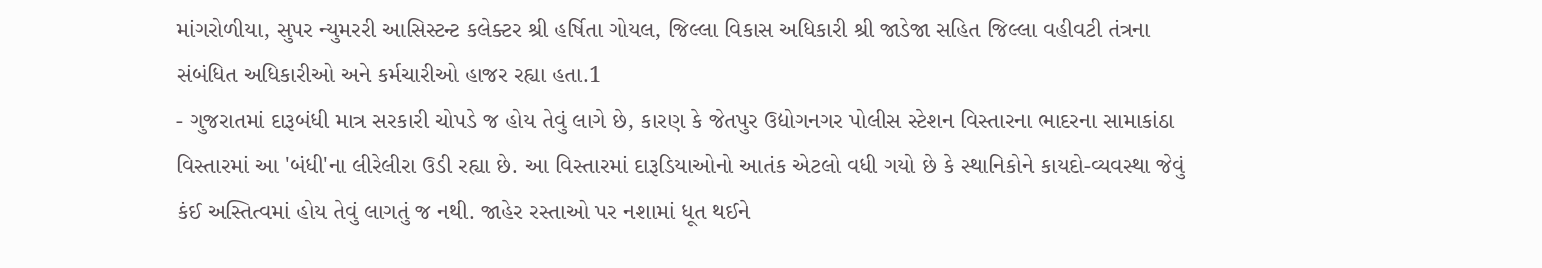માંગરોળીયા, સુપર ન્યુમરરી આસિસ્ટન્ટ કલેક્ટર શ્રી હર્ષિતા ગોયલ, જિલ્લા વિકાસ અધિકારી શ્રી જાડેજા સહિત જિલ્લા વહીવટી તંત્રના સંબંધિત અધિકારીઓ અને કર્મચારીઓ હાજર રહ્યા હતા.1
- ગુજરાતમાં દારૂબંધી માત્ર સરકારી ચોપડે જ હોય તેવું લાગે છે, કારણ કે જેતપુર ઉદ્યોગનગર પોલીસ સ્ટેશન વિસ્તારના ભાદરના સામાકાંઠા વિસ્તારમાં આ 'બંધી'ના લીરેલીરા ઉડી રહ્યા છે. આ વિસ્તારમાં દારૂડિયાઓનો આતંક એટલો વધી ગયો છે કે સ્થાનિકોને કાયદો-વ્યવસ્થા જેવું કંઈ અસ્તિત્વમાં હોય તેવું લાગતું જ નથી. જાહેર રસ્તાઓ પર નશામાં ધૂત થઈને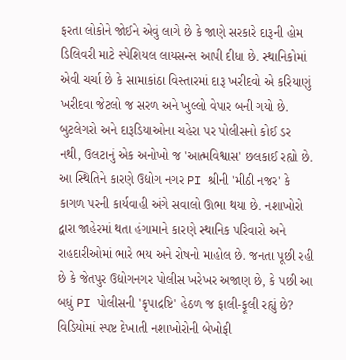ફરતા લોકોને જોઈને એવું લાગે છે કે જાણે સરકારે દારૂની હોમ ડિલિવરી માટે સ્પેશિયલ લાયસન્સ આપી દીધા છે. સ્થાનિકોમાં એવી ચર્ચા છે કે સામાકાંઠા વિસ્તારમાં દારૂ ખરીદવો એ કરિયાણું ખરીદવા જેટલો જ સરળ અને ખુલ્લો વેપાર બની ગયો છે. બુટલેગરો અને દારૂડિયાઓના ચહેરા પર પોલીસનો કોઈ ડર નથી, ઉલટાનું એક અનોખો જ 'આત્મવિશ્વાસ' છલકાઈ રહ્યો છે. આ સ્થિતિને કારણે ઉદ્યોગ નગર PI શ્રીની 'મીઠી નજર' કે કાગળ પરની કાર્યવાહી અંગે સવાલો ઊભા થયા છે. નશાખોરો દ્વારા જાહેરમાં થતા હંગામાને કારણે સ્થાનિક પરિવારો અને રાહદારીઓમાં ભારે ભય અને રોષનો માહોલ છે. જનતા પૂછી રહી છે કે જેતપુર ઉદ્યોગનગર પોલીસ ખરેખર અજાણ છે, કે પછી આ બધું PI પોલીસની 'કૃપાદ્રષ્ટિ' હેઠળ જ ફાલી-ફૂલી રહ્યું છે? વિડિયોમાં સ્પષ્ટ દેખાતી નશાખોરોની બેખોફી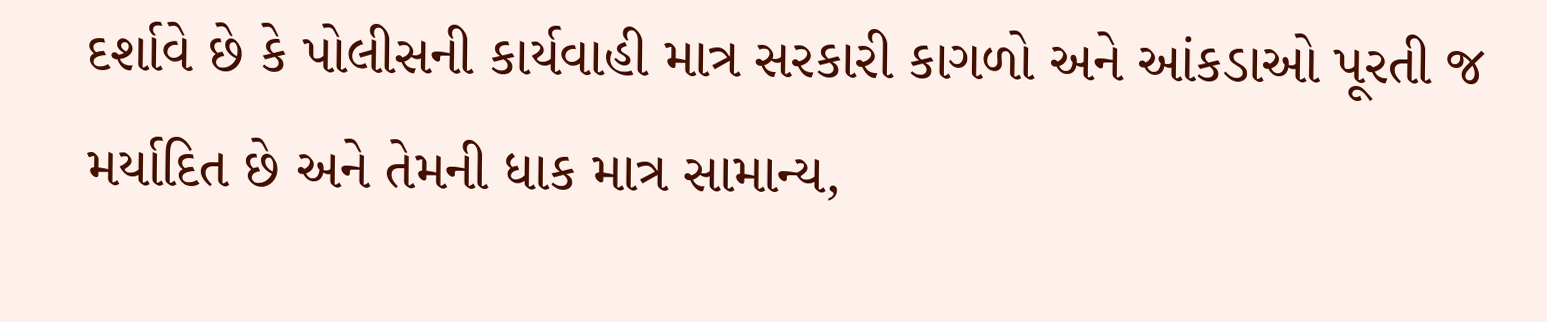દર્શાવે છે કે પોલીસની કાર્યવાહી માત્ર સરકારી કાગળો અને આંકડાઓ પૂરતી જ મર્યાદિત છે અને તેમની ધાક માત્ર સામાન્ય,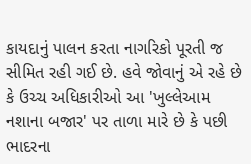કાયદાનું પાલન કરતા નાગરિકો પૂરતી જ સીમિત રહી ગઈ છે. હવે જોવાનું એ રહે છે કે ઉચ્ચ અધિકારીઓ આ 'ખુલ્લેઆમ નશાના બજાર' પર તાળા મારે છે કે પછી ભાદરના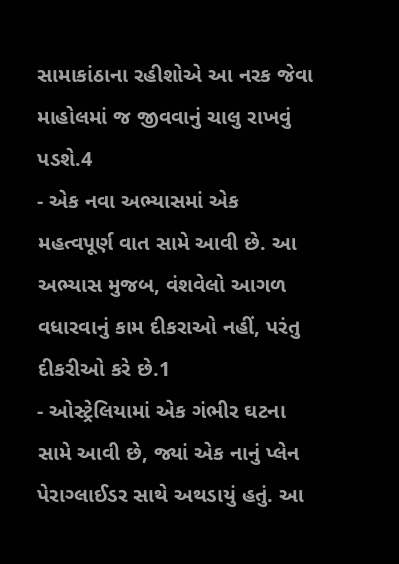સામાકાંઠાના રહીશોએ આ નરક જેવા માહોલમાં જ જીવવાનું ચાલુ રાખવું પડશે.4
- એક નવા અભ્યાસમાં એક મહત્વપૂર્ણ વાત સામે આવી છે. આ અભ્યાસ મુજબ, વંશવેલો આગળ વધારવાનું કામ દીકરાઓ નહીં, પરંતુ દીકરીઓ કરે છે.1
- ઓસ્ટ્રેલિયામાં એક ગંભીર ઘટના સામે આવી છે, જ્યાં એક નાનું પ્લેન પેરાગ્લાઈડર સાથે અથડાયું હતું. આ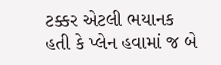ટક્કર એટલી ભયાનક હતી કે પ્લેન હવામાં જ બે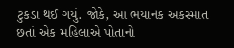ટુકડા થઈ ગયું. જોકે, આ ભયાનક અકસ્માત છતાં એક મહિલાએ પોતાનો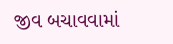જીવ બચાવવામાં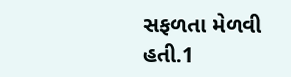સફળતા મેળવી હતી.1